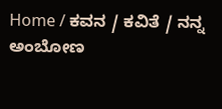Home / ಕವನ / ಕವಿತೆ / ನನ್ನ ಅಂಬೋಣ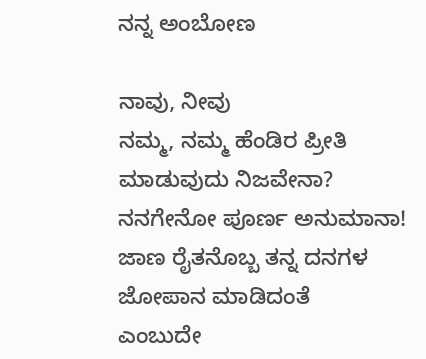ನನ್ನ ಅಂಬೋಣ

ನಾವು, ನೀವು
ನಮ್ಮ, ನಮ್ಮ ಹೆಂಡಿರ ಪ್ರೀತಿ ಮಾಡುವುದು ನಿಜವೇನಾ?
ನನಗೇನೋ ಪೂರ್ಣ ಅನುಮಾನಾ!
ಜಾಣ ರೈತನೊಬ್ಬ ತನ್ನ ದನಗಳ ಜೋಪಾನ ಮಾಡಿದಂತೆ
ಎಂಬುದೇ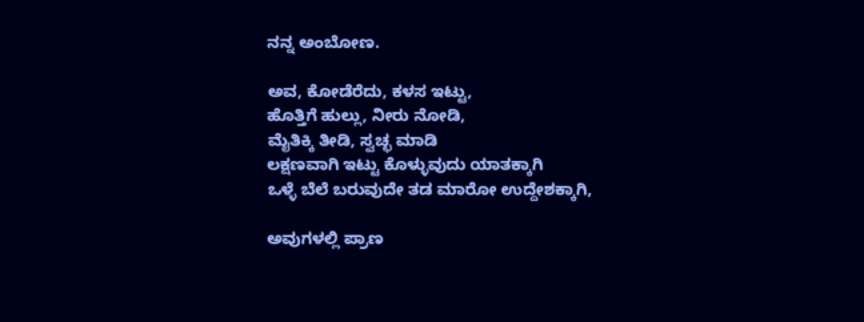ನನ್ನ ಅಂಬೋಣ.

ಅವ, ಕೋಡೆರೆದು, ಕಳಸ ಇಟ್ಟು,
ಹೊತ್ತಿಗೆ ಹುಲ್ಲು, ನೀರು ನೋಡಿ,
ಮೈತಿಕ್ಕಿ ತೀಡಿ, ಸ್ವಚ್ಛ ಮಾಡಿ
ಲಕ್ಷಣವಾಗಿ ಇಟ್ಟು ಕೊಳ್ಳುವುದು ಯಾತಕ್ಕಾಗಿ
ಒಳ್ಳೆ ಬೆಲೆ ಬರುವುದೇ ತಡ ಮಾರೋ ಉದ್ದೇಶಕ್ಕಾಗಿ,

ಅವುಗಳಲ್ಲಿ ಪ್ರಾಣ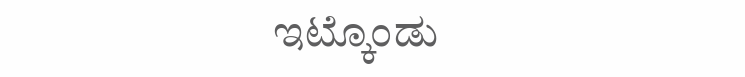ಇಟ್ಕೊಂಡು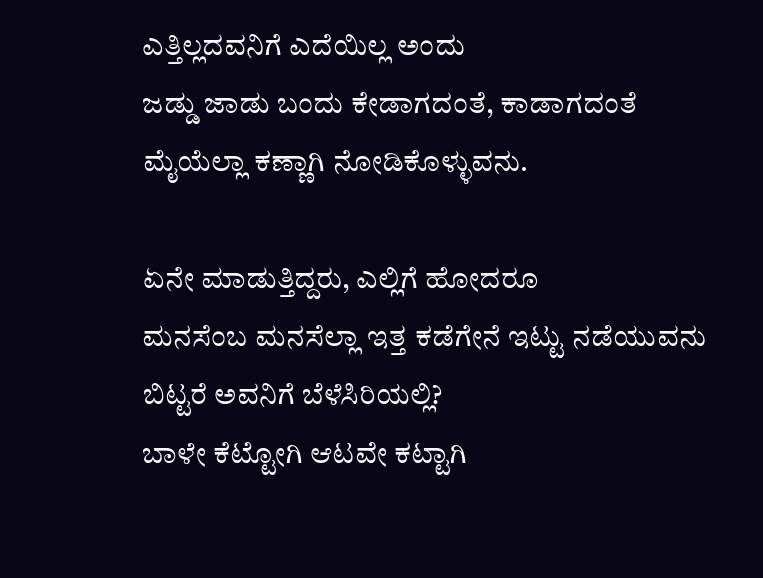ಎತ್ತಿಲ್ಲದವನಿಗೆ ಎದೆಯಿಲ್ಲ ಅಂದು
ಜಡ್ಡು ಜಾಡು ಬಂದು ಕೇಡಾಗದಂತೆ, ಕಾಡಾಗದಂತೆ
ಮೈಯೆಲ್ಲಾ ಕಣ್ಣಾಗಿ ನೋಡಿಕೊಳ್ಳುವನು.

ಏನೇ ಮಾಡುತ್ತಿದ್ದರು, ಎಲ್ಲಿಗೆ ಹೋದರೂ
ಮನಸೆಂಬ ಮನಸೆಲ್ಲಾ ಇತ್ತ ಕಡೆಗೇನೆ ಇಟ್ಟು ನಡೆಯುವನು
ಬಿಟ್ಟರೆ ಅವನಿಗೆ ಬೆಳೆಸಿರಿಯಲ್ಲಿ?
ಬಾಳೇ ಕೆಟ್ಟೋಗಿ ಆಟವೇ ಕಟ್ಟಾಗಿ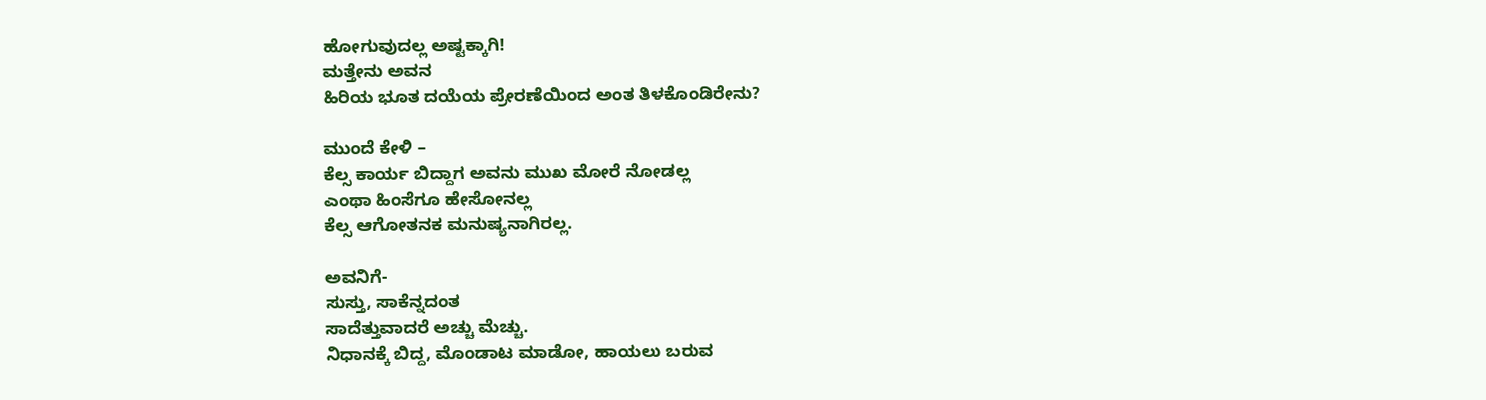ಹೋಗುವುದಲ್ಲ ಅಷ್ಟಕ್ಕಾಗಿ!
ಮತ್ತೇನು ಅವನ
ಹಿರಿಯ ಭೂತ ದಯೆಯ ಪ್ರೇರಣೆಯಿಂದ ಅಂತ ತಿಳಕೊಂಡಿರೇನು?

ಮುಂದೆ ಕೇಳಿ –
ಕೆಲ್ಸ ಕಾರ್ಯ ಬಿದ್ದಾಗ ಅವನು ಮುಖ ಮೋರೆ ನೋಡಲ್ಲ
ಎಂಥಾ ಹಿಂಸೆಗೂ ಹೇಸೋನಲ್ಲ
ಕೆಲ್ಸ ಆಗೋತನಕ ಮನುಷ್ಯನಾಗಿರಲ್ಲ.

ಅವನಿಗೆ-
ಸುಸ್ತು, ಸಾಕೆನ್ನದಂತ
ಸಾದೆತ್ತುವಾದರೆ ಅಚ್ಚು ಮೆಚ್ಚು.
ನಿಧಾನಕ್ಕೆ ಬಿದ್ದ, ಮೊಂಡಾಟ ಮಾಡೋ, ಹಾಯಲು ಬರುವ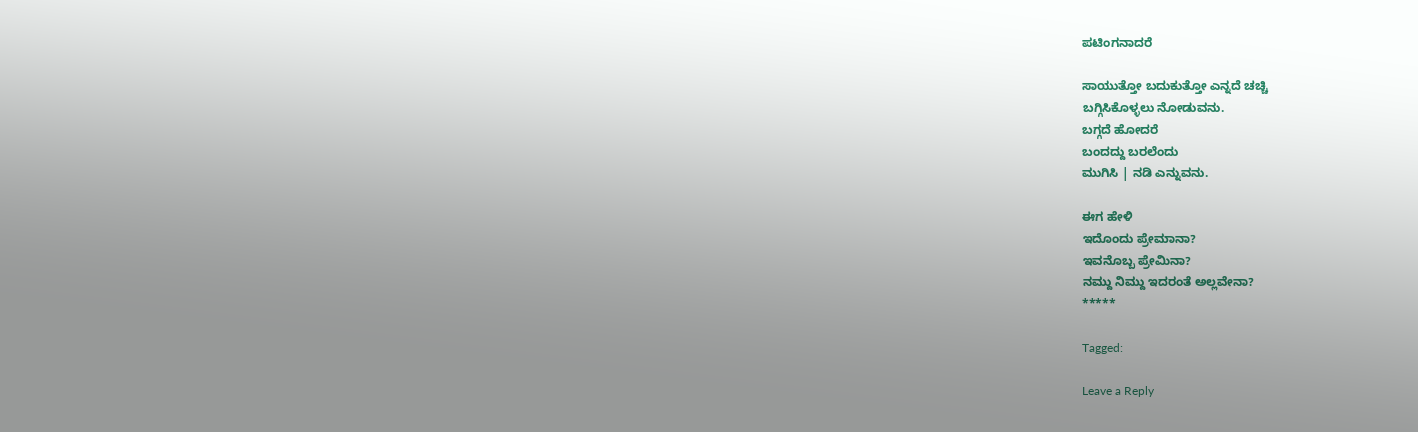ಪಟಿಂಗನಾದರೆ

ಸಾಯುತ್ತೋ ಬದುಕುತ್ತೋ ಎನ್ನದೆ ಚಚ್ಚಿ
ಬಗ್ಗಿಸಿಕೊಳ್ಳಲು ನೋಡುವನು.
ಬಗ್ಗದೆ ಹೋದರೆ
ಬಂದದ್ದು ಬರಲೆಂದು
ಮುಗಿಸಿ | ನಡಿ ಎನ್ನುವನು.

ಈಗ ಹೇಳಿ
ಇದೊಂದು ಪ್ರೇಮಾನಾ?
ಇವನೊಬ್ಬ ಪ್ರೇಮಿನಾ?
ನಮ್ದು ನಿಮ್ದು ಇದರಂತೆ ಅಲ್ಲವೇನಾ?
*****

Tagged:

Leave a Reply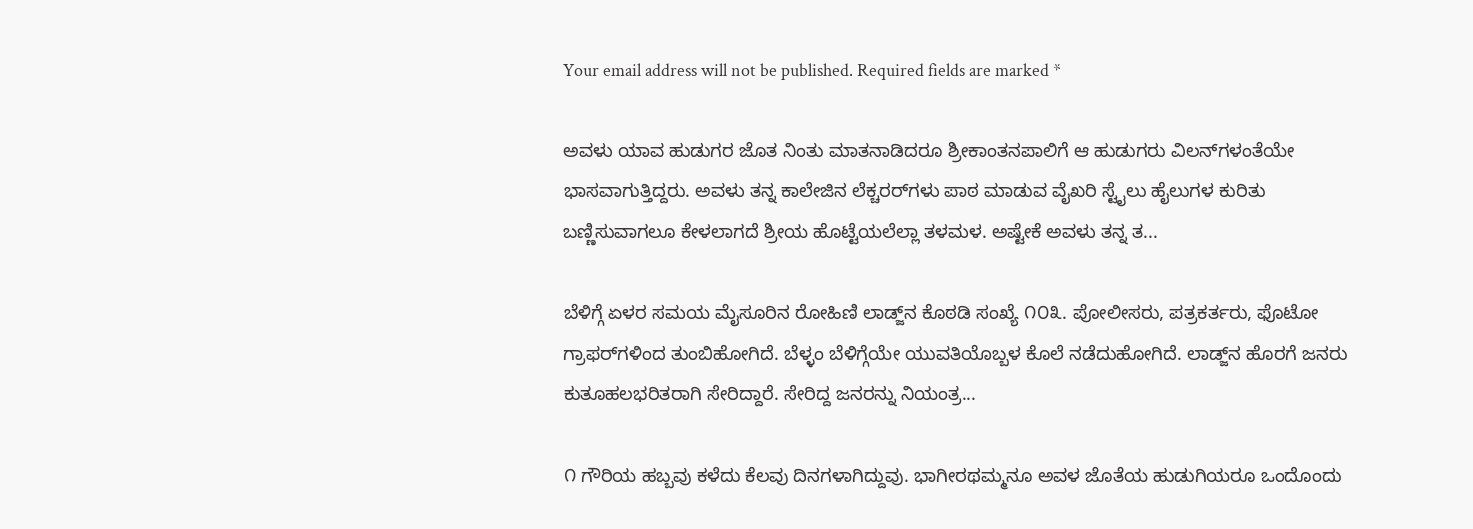Your email address will not be published. Required fields are marked *

ಅವಳು ಯಾವ ಹುಡುಗರ ಜೊತ ನಿಂತು ಮಾತನಾಡಿದರೂ ಶ್ರೀಕಾಂತನಪಾಲಿಗೆ ಆ ಹುಡುಗರು ವಿಲನ್‌ಗಳಂತೆಯೇ ಭಾಸವಾಗುತ್ತಿದ್ದರು. ಅವಳು ತನ್ನ ಕಾಲೇಜಿನ ಲೆಕ್ಚರರ್‌ಗಳು ಪಾಠ ಮಾಡುವ ವೈಖರಿ ಸ್ಟೈಲು ಹೈಲುಗಳ ಕುರಿತು ಬಣ್ಣಿಸುವಾಗಲೂ ಕೇಳಲಾಗದೆ ಶ್ರೀಯ ಹೊಟ್ಟೆಯಲೆಲ್ಲಾ ತಳಮಳ. ಅಷ್ಟೇಕೆ ಅವಳು ತನ್ನ ತ...

ಬೆಳಿಗ್ಗೆ ಏಳರ ಸಮಯ ಮೈಸೂರಿನ ರೋಹಿಣಿ ಲಾಡ್ಜ್‌ನ ಕೊಠಡಿ ಸಂಖ್ಯೆ ೧೦೩. ಪೋಲೀಸರು, ಪತ್ರಕರ್ತರು, ಫೊಟೋ ಗ್ರಾಫರ್‌ಗಳಿಂದ ತುಂಬಿಹೋಗಿದೆ. ಬೆಳ್ಳಂ ಬೆಳಿಗ್ಗೆಯೇ ಯುವತಿಯೊಬ್ಬಳ ಕೊಲೆ ನಡೆದುಹೋಗಿದೆ. ಲಾಡ್ಜ್‌ನ ಹೊರಗೆ ಜನರು ಕುತೂಹಲಭರಿತರಾಗಿ ಸೇರಿದ್ದಾರೆ. ಸೇರಿದ್ದ ಜನರನ್ನು ನಿಯಂತ್ರ...

೧ ಗೌರಿಯ ಹಬ್ಬವು ಕಳೆದು ಕೆಲವು ದಿನಗಳಾಗಿದ್ದುವು. ಭಾಗೀರಥಮ್ಮನೂ ಅವಳ ಜೊತೆಯ ಹುಡುಗಿಯರೂ ಒಂದೊಂದು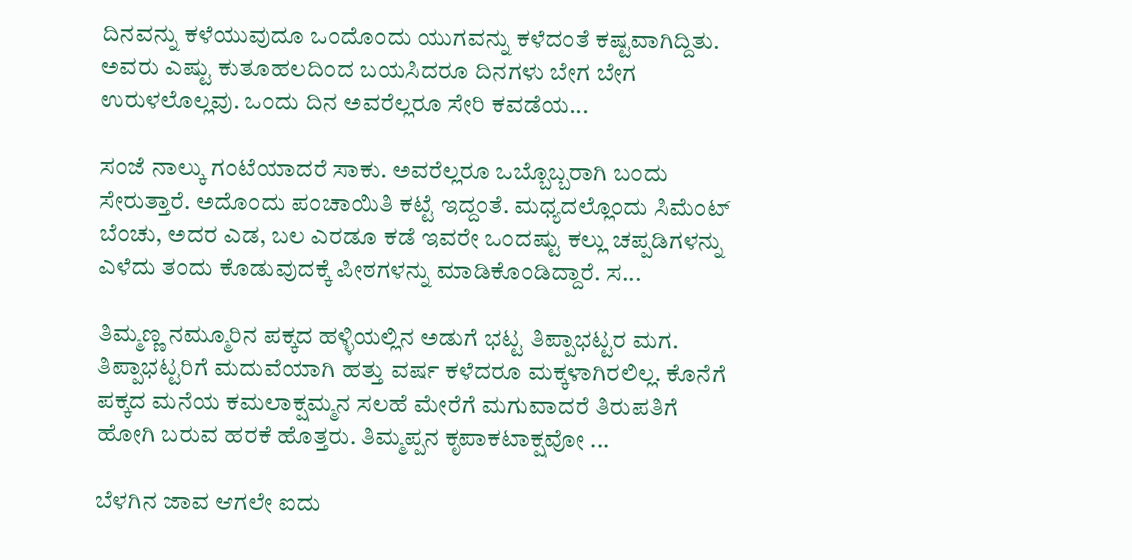ದಿನವನ್ನು ಕಳೆಯುವುದೂ ಒಂದೊಂದು ಯುಗವನ್ನು ಕಳೆದಂತೆ ಕಷ್ಟವಾಗಿದ್ದಿತು. ಅವರು ಎಷ್ಟು ಕುತೂಹಲದಿಂದ ಬಯಸಿದರೂ ದಿನಗಳು ಬೇಗ ಬೇಗ ಉರುಳಲೊಲ್ಲವು. ಒಂದು ದಿನ ಅವರೆಲ್ಲರೂ ಸೇರಿ ಕವಡೆಯ...

ಸಂಜೆ ನಾಲ್ಕು ಗಂಟೆಯಾದರೆ ಸಾಕು. ಅವರೆಲ್ಲರೂ ಒಬ್ಬೊಬ್ಬರಾಗಿ ಬಂದು ಸೇರುತ್ತಾರೆ. ಅದೊಂದು ಪಂಚಾಯಿತಿ ಕಟ್ಟೆ ಇದ್ದಂತೆ. ಮಧ್ಯದಲ್ಲೊಂದು ಸಿಮೆಂಟ್ ಬೆಂಚು, ಅದರ ಎಡ, ಬಲ ಎರಡೂ ಕಡೆ ಇವರೇ ಒಂದಷ್ಟು ಕಲ್ಲು ಚಪ್ಪಡಿಗಳನ್ನು ಎಳೆದು ತಂದು ಕೊಡುವುದಕ್ಕೆ ಪೀಠಗಳನ್ನು ಮಾಡಿಕೊಂಡಿದ್ದಾರೆ. ಸ...

ತಿಮ್ಮಣ್ಣ ನಮ್ಮೂರಿನ ಪಕ್ಕದ ಹಳ್ಳಿಯಲ್ಲಿನ ಅಡುಗೆ ಭಟ್ಟ ತಿಪ್ಪಾಭಟ್ಟರ ಮಗ. ತಿಪ್ಪಾಭಟ್ಟರಿಗೆ ಮದುವೆಯಾಗಿ ಹತ್ತು ವರ್ಷ ಕಳೆದರೂ ಮಕ್ಕಳಾಗಿರಲಿಲ್ಲ. ಕೊನೆಗೆ ಪಕ್ಕದ ಮನೆಯ ಕಮಲಾಕ್ಷಮ್ಮನ ಸಲಹೆ ಮೇರೆಗೆ ಮಗುವಾದರೆ ತಿರುಪತಿಗೆ ಹೋಗಿ ಬರುವ ಹರಕೆ ಹೊತ್ತರು. ತಿಮ್ಮಪ್ಪನ ಕೃಪಾಕಟಾಕ್ಷವೋ ...

ಬೆಳಗಿನ ಜಾವ ಆಗಲೇ ಐದು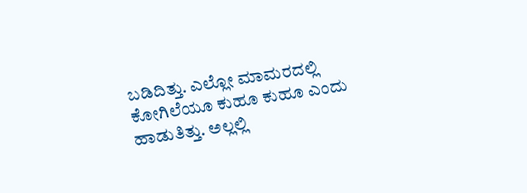ಬಡಿದಿತ್ತು. ಎಲ್ಲೋ ಮಾಮರದಲ್ಲಿ ಕೋಗಿಲೆಯೂ ಕುಹೂ ಕುಹೂ ಎಂದು ಹಾಡುತಿತ್ತು. ಅಲ್ಲಲ್ಲಿ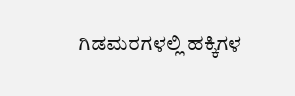ಗಿಡಮರಗಳಲ್ಲಿ ಹಕ್ಕಿಗಳ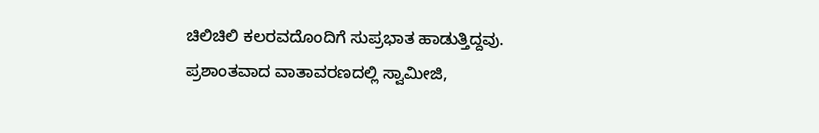ಚಿಲಿಚಿಲಿ ಕಲರವದೊಂದಿಗೆ ಸುಪ್ರಭಾತ ಹಾಡುತ್ತಿದ್ದವು. ಪ್ರಶಾಂತವಾದ ವಾತಾವರಣದಲ್ಲಿ ಸ್ವಾಮೀಜಿ,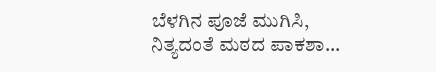ಬೆಳಗಿನ ಪೂಜೆ ಮುಗಿಸಿ, ನಿತ್ಯದಂತೆ ಮಠದ ಪಾಕಶಾ...